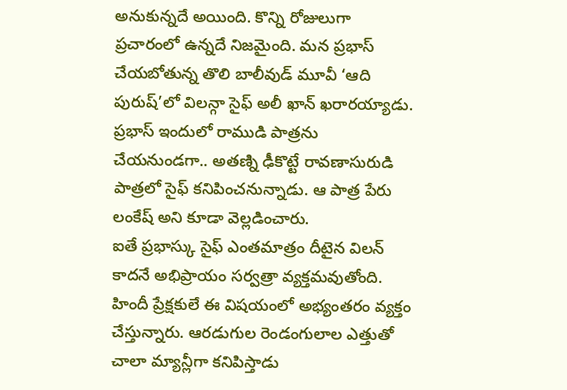అనుకున్నదే అయింది. కొన్ని రోజులుగా ప్రచారంలో ఉన్నదే నిజమైంది. మన ప్రభాస్ చేయబోతున్న తొలి బాలీవుడ్ మూవీ ‘ఆది పురుష్’లో విలన్గా సైఫ్ అలీ ఖాన్ ఖరారయ్యాడు. ప్రభాస్ ఇందులో రాముడి పాత్రను చేయనుండగా.. అతణ్ని ఢీకొట్టే రావణాసురుడి పాత్రలో సైఫ్ కనిపించనున్నాడు. ఆ పాత్ర పేరు లంకేష్ అని కూడా వెల్లడించారు.
ఐతే ప్రభాస్కు సైఫ్ ఎంతమాత్రం దీటైన విలన్ కాదనే అభిప్రాయం సర్వత్రా వ్యక్తమవుతోంది. హిందీ ప్రేక్షకులే ఈ విషయంలో అభ్యంతరం వ్యక్తం చేస్తున్నారు. ఆరడుగుల రెండంగులాల ఎత్తుతో చాలా మ్యాన్లీగా కనిపిస్తాడు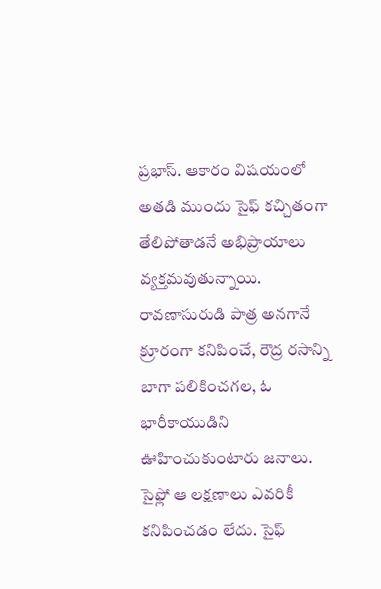ప్రభాస్. ఆకారం విషయంలో అతడి ముందు సైఫ్ కచ్చితంగా తేలిపోతాడనే అభిప్రాయాలు వ్యక్తమవుతున్నాయి.
రావణాసురుడి పాత్ర అనగానే క్రూరంగా కనిపించే, రౌద్ర రసాన్ని బాగా పలికించగల, ఓ భారీకాయుడిని ఊహించుకుంటారు జనాలు. సైఫ్లో ఆ లక్షణాలు ఎవరికీ కనిపించడం లేదు. సైఫ్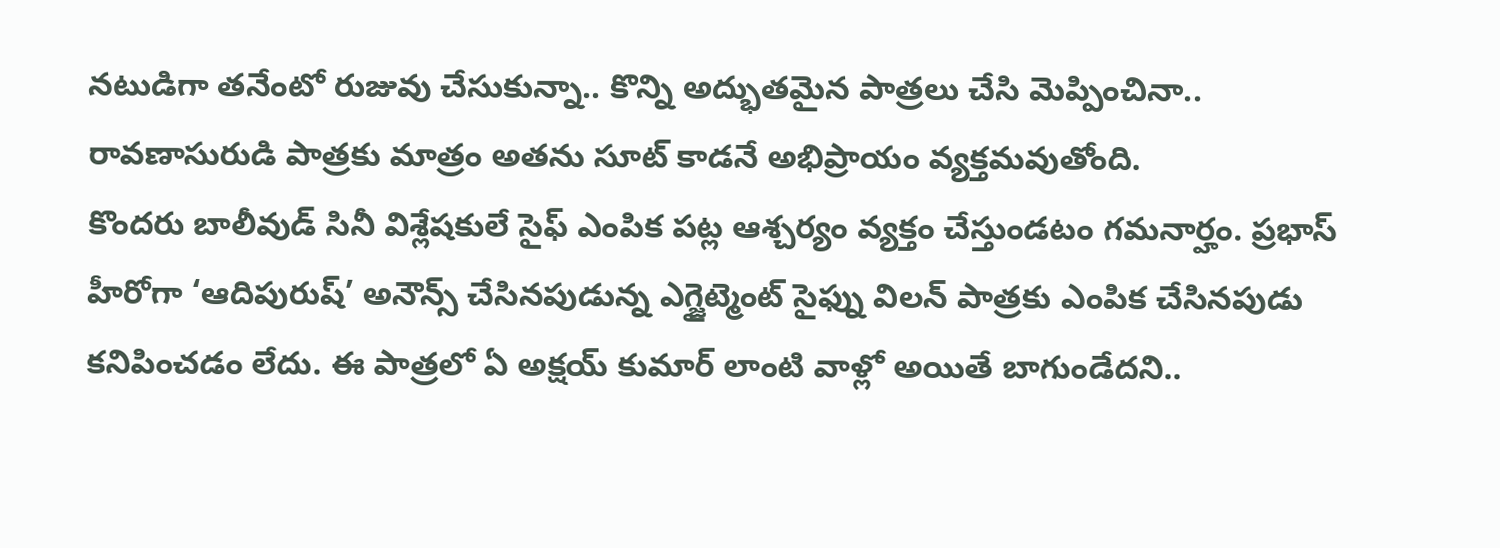నటుడిగా తనేంటో రుజువు చేసుకున్నా.. కొన్ని అద్భుతమైన పాత్రలు చేసి మెప్పించినా.. రావణాసురుడి పాత్రకు మాత్రం అతను సూట్ కాడనే అభిప్రాయం వ్యక్తమవుతోంది.
కొందరు బాలీవుడ్ సినీ విశ్లేషకులే సైఫ్ ఎంపిక పట్ల ఆశ్చర్యం వ్యక్తం చేస్తుండటం గమనార్హం. ప్రభాస్ హీరోగా ‘ఆదిపురుష్’ అనౌన్స్ చేసినపుడున్న ఎగ్జైట్మెంట్ సైఫ్ను విలన్ పాత్రకు ఎంపిక చేసినపుడు కనిపించడం లేదు. ఈ పాత్రలో ఏ అక్షయ్ కుమార్ లాంటి వాళ్లో అయితే బాగుండేదని..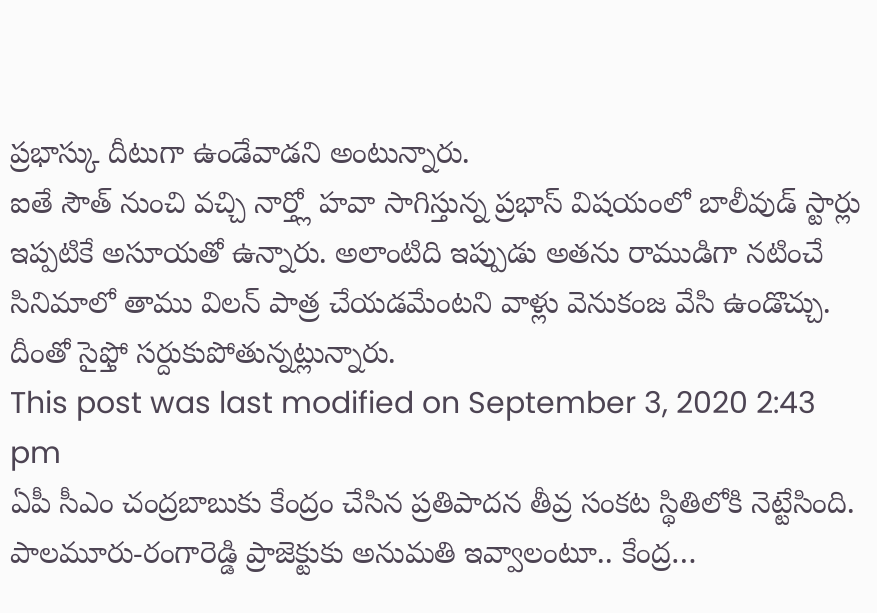ప్రభాస్కు దీటుగా ఉండేవాడని అంటున్నారు.
ఐతే సౌత్ నుంచి వచ్చి నార్త్లో హవా సాగిస్తున్న ప్రభాస్ విషయంలో బాలీవుడ్ స్టార్లు ఇప్పటికే అసూయతో ఉన్నారు. అలాంటిది ఇప్పుడు అతను రాముడిగా నటించే సినిమాలో తాము విలన్ పాత్ర చేయడమేంటని వాళ్లు వెనుకంజ వేసి ఉండొచ్చు. దీంతో సైఫ్తో సర్దుకుపోతున్నట్లున్నారు.
This post was last modified on September 3, 2020 2:43 pm
ఏపీ సీఎం చంద్రబాబుకు కేంద్రం చేసిన ప్రతిపాదన తీవ్ర సంకట స్థితిలోకి నెట్టేసింది. పాలమూరు-రంగారెడ్డి ప్రాజెక్టుకు అనుమతి ఇవ్వాలంటూ.. కేంద్ర…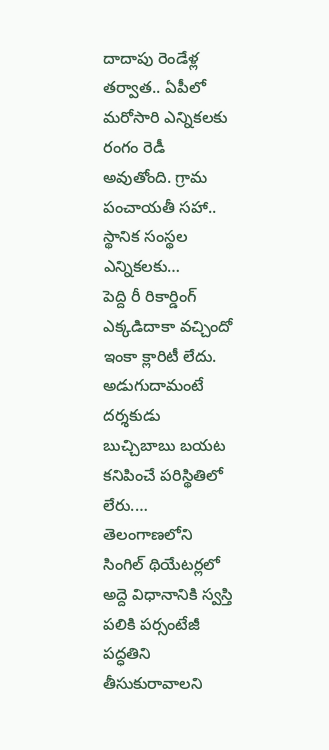దాదాపు రెండేళ్ల తర్వాత.. ఏపీలో మరోసారి ఎన్నికలకు రంగం రెడీ అవుతోంది. గ్రామ పంచాయతీ సహా.. స్థానిక సంస్థల ఎన్నికలకు…
పెద్ది రీ రికార్డింగ్ ఎక్కడిదాకా వచ్చిందో ఇంకా క్లారిటీ లేదు. అడుగుదామంటే దర్శకుడు బుచ్చిబాబు బయట కనిపించే పరిస్థితిలో లేరు.…
తెలంగాణలోని సింగిల్ థియేటర్లలో అద్దె విధానానికి స్వస్తి పలికి పర్సంటేజీ పద్ధతిని తీసుకురావాలని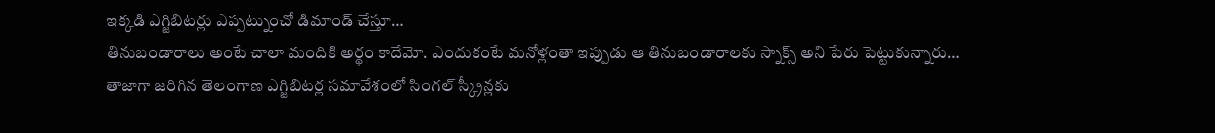ఇక్కడి ఎగ్జిబిటర్లు ఎప్పట్నుంచో డిమాండ్ చేస్తూ…
తినుబండారాలు అంటే చాలా మందికి అర్థం కాదేమో. ఎందుకంటే మనోళ్లంతా ఇప్పుడు ఆ తినుబండారాలకు స్నాక్స్ అని పేరు పెట్టుకున్నారు…
తాజాగా జరిగిన తెలంగాణ ఎగ్జిబిటర్ల సమావేశంలో సింగల్ స్క్రీన్లకు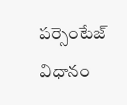పర్సెంటేజ్ విధానం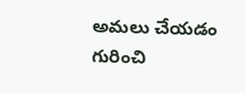అమలు చేయడం గురించి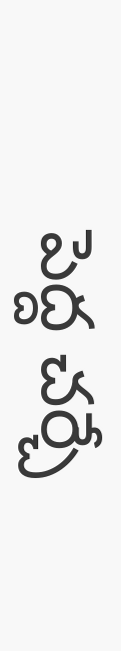పెద్ద చర్చే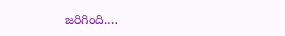జరిగింది.…